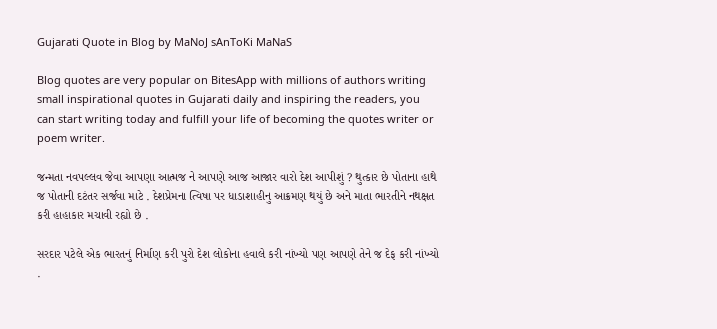Gujarati Quote in Blog by MaNoJ sAnToKi MaNaS

Blog quotes are very popular on BitesApp with millions of authors writing small inspirational quotes in Gujarati daily and inspiring the readers, you can start writing today and fulfill your life of becoming the quotes writer or poem writer.

જન્મતા નવપલ્લવ જેવા આપણા આત્મજ ને આપણે આજ આજાર વારો દેશ આપીશું ? થુત્કાર છે પોતાના હાથે જ પોતાની દટંતર સર્જવા માટે . દેશપ્રેમના ત્વિષા પર ધાડાશાહીનુ આક્રમણ થયું છે અને માતા ભારતીને નથક્ષત કરી હાહાકાર મચાવી રહ્યો છે .

સરદાર પટેલે એક ભારતનું નિર્માણ કરી પુરો દેશ લોકોના હવાલે કરી નાંખ્યો પણ આપણે તેને જ દેફ કરી નાંખ્યો .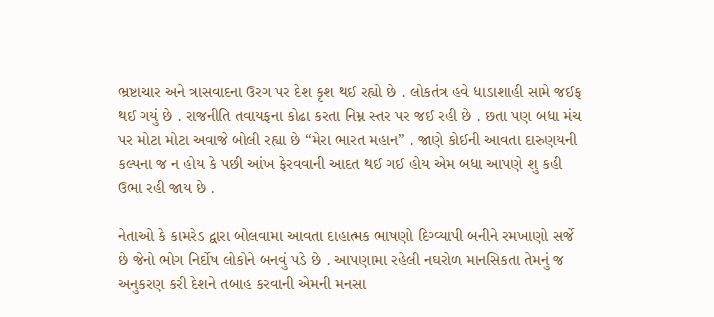ભ્રષ્ટાચાર અને ત્રાસવાદના ઉરગ પર દેશ કૃશ થઈ રહ્યો છે . લોકતંત્ર હવે ધાડાશાહી સામે જઈફ થઈ ગયું છે . રાજનીતિ તવાયફના કોઢા કરતા નિમ્ન સ્તર પર જઈ રહી છે . છતા પણ બધા મંચ પર મોટા મોટા અવાજે બોલી રહ્યા છે “મેરા ભારત મહાન” . જાણે કોઈની આવતા દારુણયની કલ્પના જ ન હોય કે પછી આંખ ફેરવવાની આદત થઈ ગઈ હોય એમ બધા આપણે શુ કહી ઉભા રહી જાય છે .

નેતાઓ કે કામરેડ દ્વારા બોલવામા આવતા દાહાત્મક ભાષણો દિગ્વ્યાપી બનીને રમખાણો સર્જે છે જેનો ભોગ નિર્દોષ લોકોને બનવું પડે છે . આપણામા રહેલી નઘરોળ માનસિકતા તેમનું જ અનુકરણ કરી દેશને તબાહ કરવાની એમની મનસા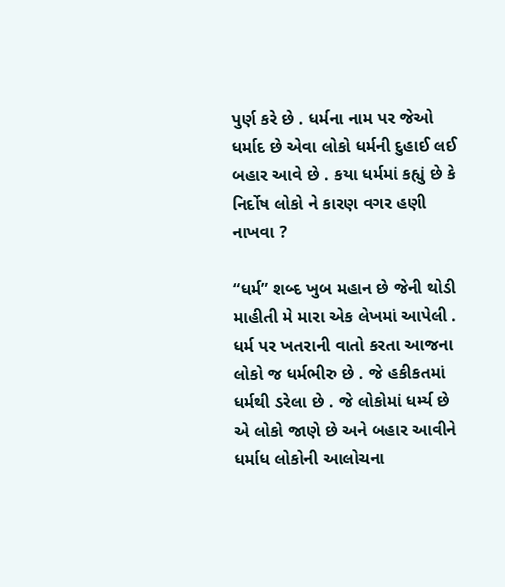પુર્ણ કરે છે . ધર્મના નામ પર જેઓ ધર્માદ છે એવા લોકો ધર્મની દુહાઈ લઈ બહાર આવે છે . કયા ધર્મમાં કહ્યું છે કે નિર્દોષ લોકો ને કારણ વગર હણી નાખવા ?

“ધર્મ” શબ્દ ખુબ મહાન છે જેની થોડી માહીતી મે મારા એક લેખમાં આપેલી . ધર્મ પર ખતરાની વાતો કરતા આજના લોકો જ ધર્મભીરુ છે . જે હકીકતમાં ધર્મથી ડરેલા છે . જે લોકોમાં ધર્મ્ય છે એ લોકો જાણે છે અને બહાર આવીને ધર્માધ લોકોની આલોચના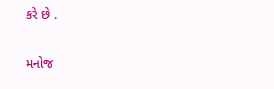કરે છે .

મનોજ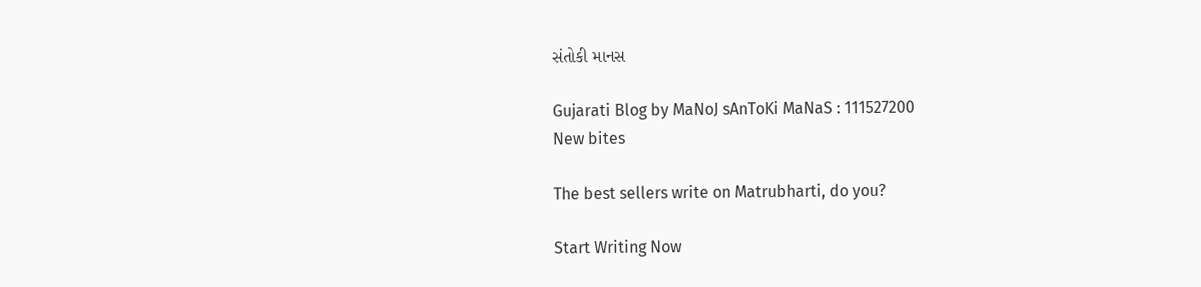સંતોકી માનસ

Gujarati Blog by MaNoJ sAnToKi MaNaS : 111527200
New bites

The best sellers write on Matrubharti, do you?

Start Writing Now